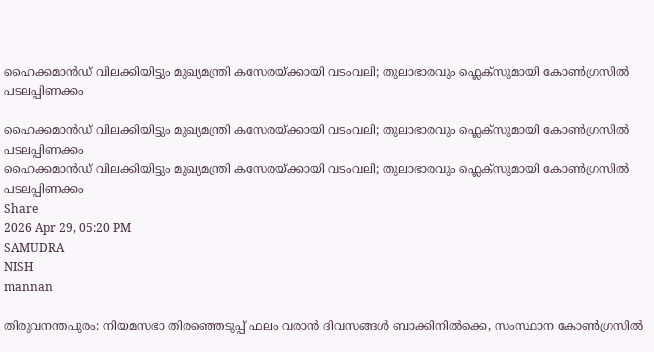ഹൈക്കമാൻഡ് വിലക്കിയിട്ടും മുഖ്യമന്ത്രി കസേരയ്ക്കായി വടംവലി; തുലാഭാരവും ഫ്ലെക്സുമായി കോൺഗ്രസിൽ പടലപ്പിണക്കം

ഹൈക്കമാൻഡ് വിലക്കിയിട്ടും മുഖ്യമന്ത്രി കസേരയ്ക്കായി വടംവലി; തുലാഭാരവും ഫ്ലെക്സുമായി കോൺഗ്രസിൽ പടലപ്പിണക്കം
ഹൈക്കമാൻഡ് വിലക്കിയിട്ടും മുഖ്യമന്ത്രി കസേരയ്ക്കായി വടംവലി; തുലാഭാരവും ഫ്ലെക്സുമായി കോൺഗ്രസിൽ പടലപ്പിണക്കം
Share
2026 Apr 29, 05:20 PM
SAMUDRA
NISH
mannan

തിരുവനന്തപുരം: നിയമസഭാ തിരഞ്ഞെടുപ്പ് ഫലം വരാൻ ദിവസങ്ങൾ ബാക്കിനിൽക്കെ, സംസ്ഥാന കോൺഗ്രസിൽ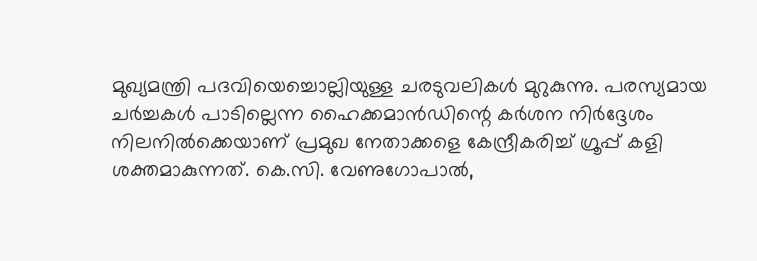മുഖ്യമന്ത്രി പദവിയെച്ചൊല്ലിയുള്ള ചരടുവലികൾ മുറുകുന്നു. പരസ്യമായ ചർച്ചകൾ പാടില്ലെന്ന ഹൈക്കമാൻഡിന്റെ കർശന നിർദ്ദേശം നിലനിൽക്കെയാണ് പ്രമുഖ നേതാക്കളെ കേന്ദ്രീകരിച്ച് ഗ്രൂപ്പ് കളി ശക്തമാകുന്നത്. കെ.സി. വേണുഗോപാൽ,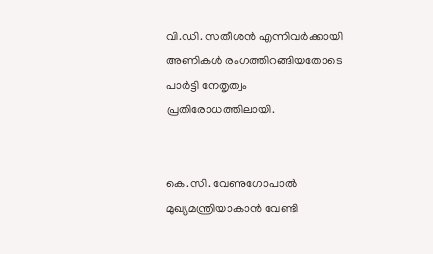വി.ഡി. സതീശൻ എന്നിവർക്കായി അണികൾ രംഗത്തിറങ്ങിയതോടെ പാർട്ടി നേതൃത്വം പ്രതിരോധത്തിലായി.


കെ.സി. വേണുഗോപാൽ മുഖ്യമന്ത്രിയാകാൻ വേണ്ടി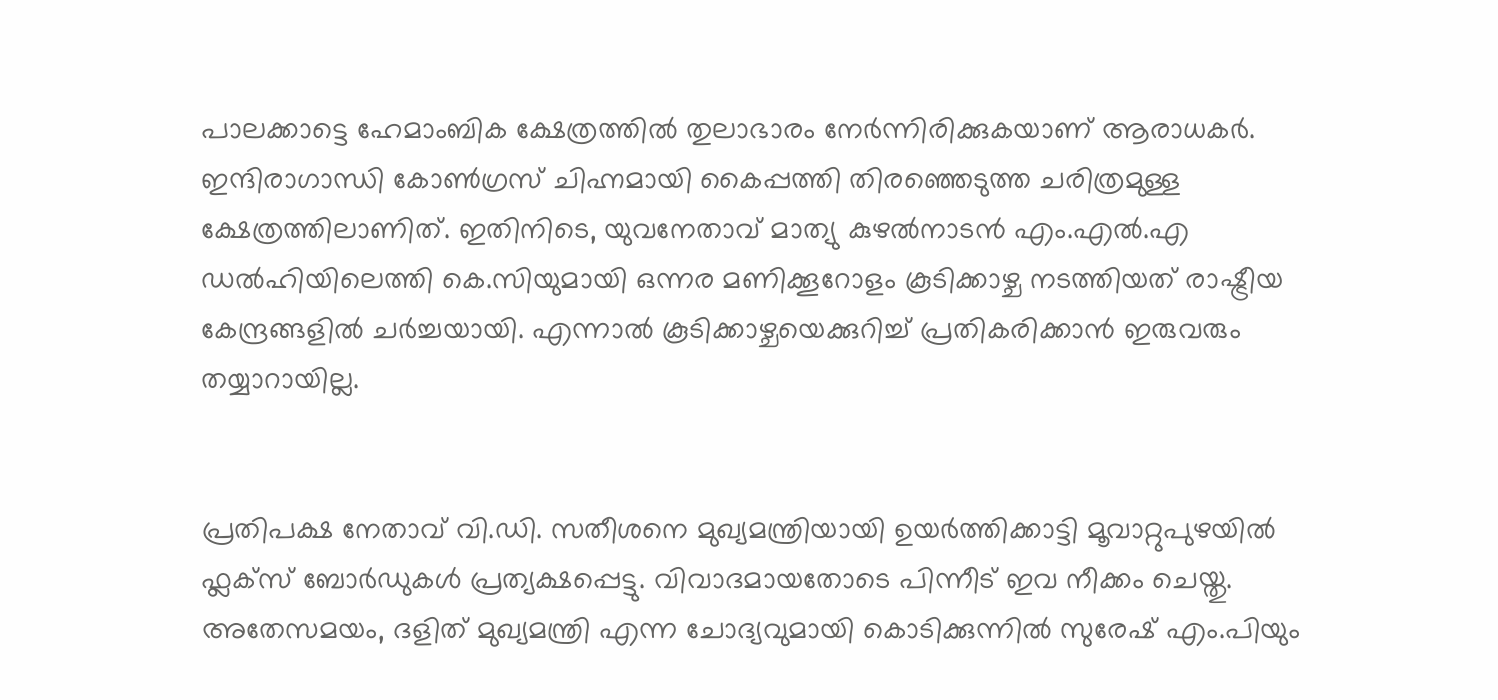പാലക്കാട്ടെ ഹേമാംബിക ക്ഷേത്രത്തിൽ തുലാഭാരം നേർന്നിരിക്കുകയാണ് ആരാധകർ. ഇന്ദിരാഗാന്ധി കോൺഗ്രസ് ചിഹ്നമായി കൈപ്പത്തി തിരഞ്ഞെടുത്ത ചരിത്രമുള്ള ക്ഷേത്രത്തിലാണിത്. ഇതിനിടെ, യുവനേതാവ് മാത്യു കുഴൽനാടൻ എം.എൽ.എ ഡൽഹിയിലെത്തി കെ.സിയുമായി ഒന്നര മണിക്കൂറോളം കൂടിക്കാഴ്ച നടത്തിയത് രാഷ്ട്രീയ കേന്ദ്രങ്ങളിൽ ചർച്ചയായി. എന്നാൽ കൂടിക്കാഴ്ചയെക്കുറിച്ച് പ്രതികരിക്കാൻ ഇരുവരും തയ്യാറായില്ല.


പ്രതിപക്ഷ നേതാവ് വി.ഡി. സതീശനെ മുഖ്യമന്ത്രിയായി ഉയർത്തിക്കാട്ടി മൂവാറ്റുപുഴയിൽ ഫ്ലക്സ് ബോർഡുകൾ പ്രത്യക്ഷപ്പെട്ടു. വിവാദമായതോടെ പിന്നീട് ഇവ നീക്കം ചെയ്തു. അതേസമയം, ദളിത് മുഖ്യമന്ത്രി എന്ന ചോദ്യവുമായി കൊടിക്കുന്നിൽ സുരേഷ് എം.പിയും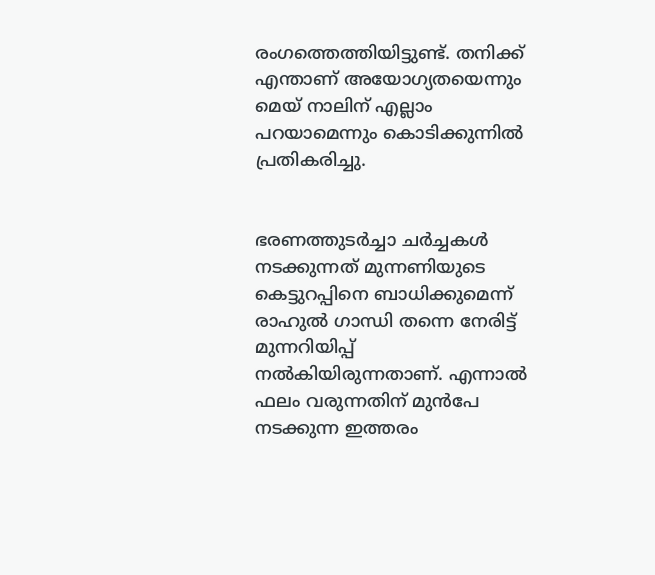രംഗത്തെത്തിയിട്ടുണ്ട്. തനിക്ക് എന്താണ് അയോഗ്യതയെന്നും മെയ് നാലിന് എല്ലാം പറയാമെന്നും കൊടിക്കുന്നിൽ പ്രതികരിച്ചു.


ഭരണത്തുടർച്ചാ ചർച്ചകൾ നടക്കുന്നത് മുന്നണിയുടെ കെട്ടുറപ്പിനെ ബാധിക്കുമെന്ന് രാഹുൽ ഗാന്ധി തന്നെ നേരിട്ട് മുന്നറിയിപ്പ് നൽകിയിരുന്നതാണ്. എന്നാൽ ഫലം വരുന്നതിന് മുൻപേ നടക്കുന്ന ഇത്തരം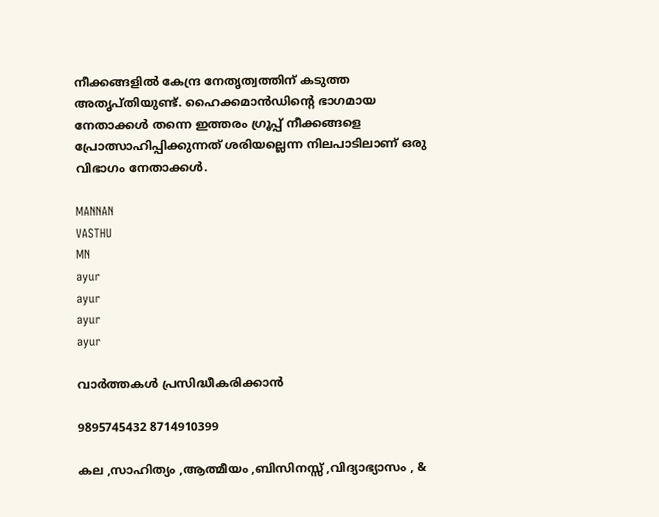നീക്കങ്ങളിൽ കേന്ദ്ര നേതൃത്വത്തിന് കടുത്ത അതൃപ്തിയുണ്ട്. ഹൈക്കമാൻഡിന്റെ ഭാഗമായ നേതാക്കൾ തന്നെ ഇത്തരം ഗ്രൂപ്പ് നീക്കങ്ങളെ പ്രോത്സാഹിപ്പിക്കുന്നത് ശരിയല്ലെന്ന നിലപാടിലാണ് ഒരു വിഭാഗം നേതാക്കൾ.

MANNAN
VASTHU
MN
ayur
ayur
ayur
ayur

വാർത്തകൾ പ്രസിദ്ധീകരിക്കാൻ

9895745432 8714910399

കല ,സാഹിത്യം ,ആത്മീയം ,ബിസിനസ്സ് ,വിദ്യാഭ്യാസം , &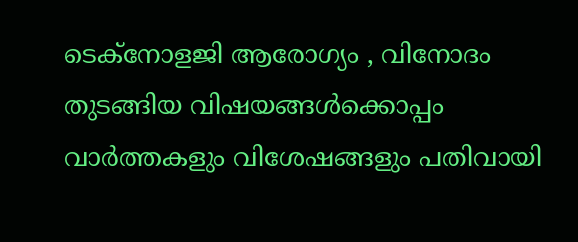ടെക്‌നോളജി ആരോഗ്യം , വിനോദം തുടങ്ങിയ വിഷയങ്ങൾക്കൊപ്പം വാർത്തകളും വിശേഷങ്ങളും പതിവായി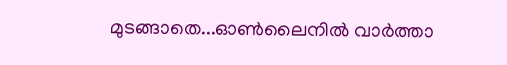മുടങ്ങാതെ...ഓൺലൈനിൽ വാർത്താ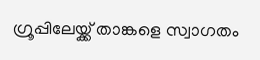ഗ്രൂപ്പിലേയ്ക്ക് താങ്കളെ സ്വാഗതം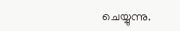ചെയ്യുന്നു.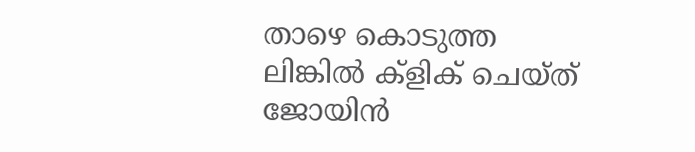താഴെ കൊടുത്ത ലിങ്കിൽ ക്ളിക് ചെയ്‌ത്‌ ജോയിൻ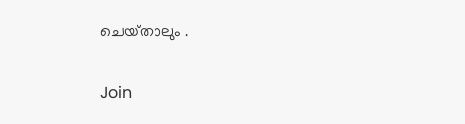ചെയ്‌താലും .

Join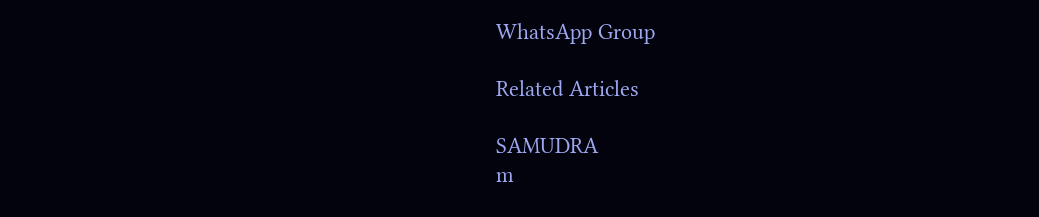WhatsApp Group

Related Articles

SAMUDRA
m